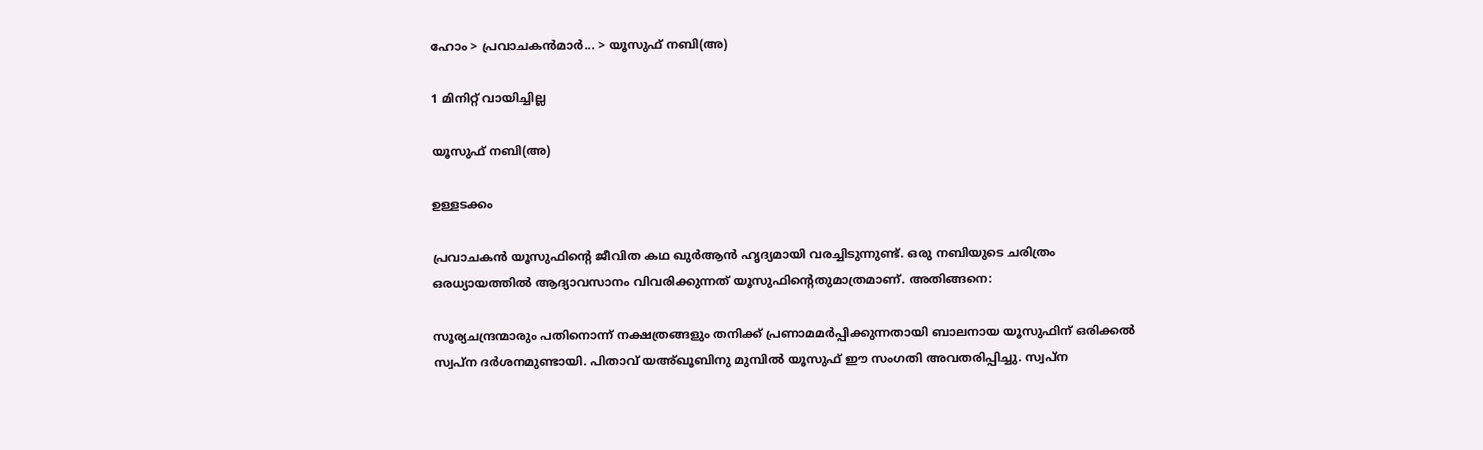ഹോം > പ്രവാചകന്‍മാര്‍... > യൂസുഫ് നബി(അ)

1 മിനിറ്റ് വായിച്ചില്ല

യൂസുഫ് നബി(അ)

ഉള്ളടക്കം

പ്രവാചകന്‍ യൂസുഫിന്റെ ജീവിത കഥ ഖുര്‍ആന്‍ ഹൃദ്യമായി വരച്ചിടുന്നുണ്ട്. ഒരു നബിയുടെ ചരിത്രം ഒരധ്യായത്തില്‍ ആദ്യാവസാനം വിവരിക്കുന്നത് യൂസുഫിന്റെതുമാത്രമാണ്. അതിങ്ങനെ:

സൂര്യചന്ദ്രന്മാരും പതിനൊന്ന് നക്ഷത്രങ്ങളും തനിക്ക് പ്രണാമമര്‍പ്പിക്കുന്നതായി ബാലനായ യൂസുഫിന് ഒരിക്കല്‍ സ്വപ്ന ദര്‍ശനമുണ്ടായി. പിതാവ് യഅ്ഖൂബിനു മുമ്പില്‍ യൂസുഫ് ഈ സംഗതി അവതരിപ്പിച്ചു. സ്വപ്ന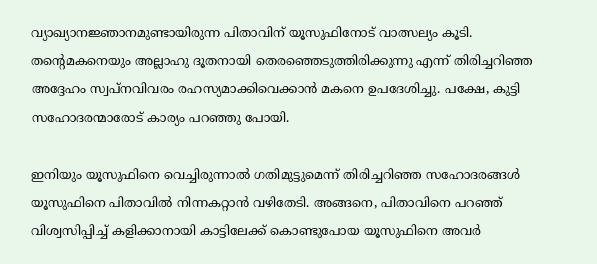വ്യാഖ്യാനജ്ഞാനമുണ്ടായിരുന്ന പിതാവിന് യൂസുഫിനോട് വാത്സല്യം കൂടി. തന്റെമകനെയും അല്ലാഹു ദൂതനായി തെരഞ്ഞെടുത്തിരിക്കുന്നു എന്ന് തിരിച്ചറിഞ്ഞ അദ്ദേഹം സ്വപ്നവിവരം രഹസ്യമാക്കിവെക്കാന്‍ മകനെ ഉപദേശിച്ചു. പക്ഷേ, കുട്ടി സഹോദരന്മാരോട് കാര്യം പറഞ്ഞു പോയി.

ഇനിയും യൂസുഫിനെ വെച്ചിരുന്നാല്‍ ഗതിമുട്ടുമെന്ന് തിരിച്ചറിഞ്ഞ സഹോദരങ്ങള്‍ യൂസുഫിനെ പിതാവില്‍ നിന്നകറ്റാന്‍ വഴിതേടി. അങ്ങനെ, പിതാവിനെ പറഞ്ഞ് വിശ്വസിപ്പിച്ച് കളിക്കാനായി കാട്ടിലേക്ക് കൊണ്ടുപോയ യൂസുഫിനെ അവര്‍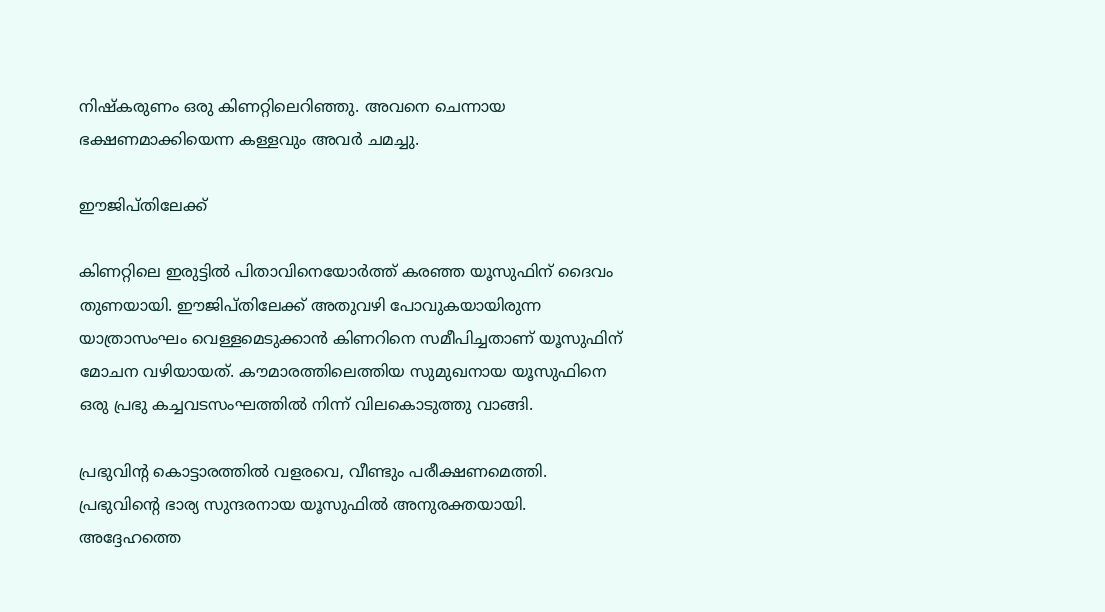നിഷ്‌കരുണം ഒരു കിണറ്റിലെറിഞ്ഞു. അവനെ ചെന്നായ ഭക്ഷണമാക്കിയെന്ന കള്ളവും അവര്‍ ചമച്ചു.

ഈജിപ്തിലേക്ക്

കിണറ്റിലെ ഇരുട്ടില്‍ പിതാവിനെയോര്‍ത്ത് കരഞ്ഞ യൂസുഫിന് ദൈവം തുണയായി. ഈജിപ്തിലേക്ക് അതുവഴി പോവുകയായിരുന്ന യാത്രാസംഘം വെള്ളമെടുക്കാന്‍ കിണറിനെ സമീപിച്ചതാണ് യൂസുഫിന് മോചന വഴിയായത്. കൗമാരത്തിലെത്തിയ സുമുഖനായ യൂസുഫിനെ ഒരു പ്രഭു കച്ചവടസംഘത്തില്‍ നിന്ന് വിലകൊടുത്തു വാങ്ങി.

പ്രഭുവിന്റ കൊട്ടാരത്തില്‍ വളരവെ, വീണ്ടും പരീക്ഷണമെത്തി. പ്രഭുവിന്റെ ഭാര്യ സുന്ദരനായ യൂസുഫില്‍ അനുരക്തയായി. അദ്ദേഹത്തെ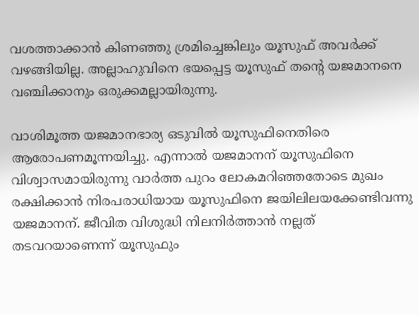വശത്താക്കാന്‍ കിണഞ്ഞു ശ്രമിച്ചെങ്കിലും യൂസുഫ് അവര്‍ക്ക് വഴങ്ങിയില്ല. അല്ലാഹുവിനെ ഭയപ്പെട്ട യൂസുഫ് തന്റെ യജമാനനെ വഞ്ചിക്കാനും ഒരുക്കമല്ലായിരുന്നു.

വാശിമൂത്ത യജമാനഭാര്യ ഒടുവില്‍ യൂസുഫിനെതിരെ ആരോപണമൂന്നയിച്ചു. എന്നാല്‍ യജമാനന് യൂസുഫിനെ വിശ്വാസമായിരുന്നു വാര്‍ത്ത പുറം ലോകമറിഞ്ഞതോടെ മുഖം രക്ഷിക്കാന്‍ നിരപരാധിയായ യൂസുഫിനെ ജയിലിലയക്കേണ്ടിവന്നു യജമാനന്. ജീവിത വിശുദ്ധി നിലനിര്‍ത്താന്‍ നല്ലത് തടവറയാണെന്ന് യൂസുഫും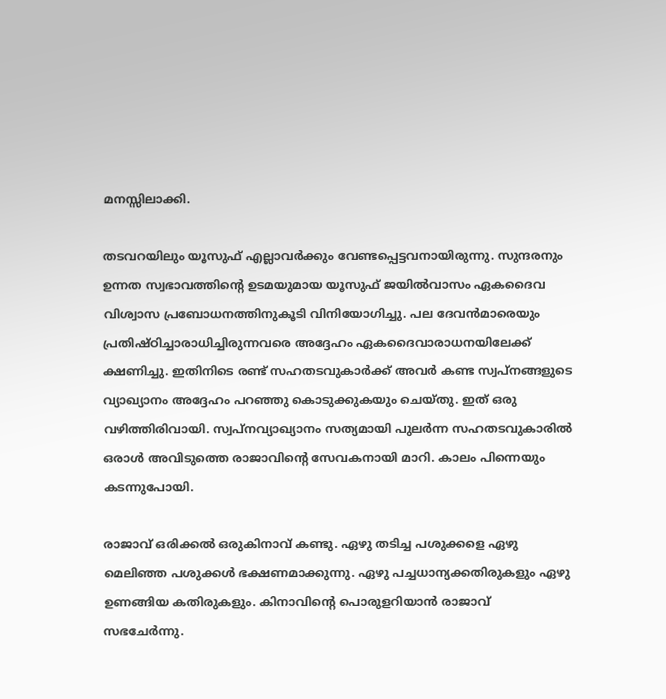മനസ്സിലാക്കി.

തടവറയിലും യൂസുഫ് എല്ലാവര്‍ക്കും വേണ്ടപ്പെട്ടവനായിരുന്നു. സുന്ദരനും ഉന്നത സ്വഭാവത്തിന്റെ ഉടമയുമായ യൂസുഫ് ജയില്‍വാസം ഏകദൈവ വിശ്വാസ പ്രബോധനത്തിനുകൂടി വിനിയോഗിച്ചു. പല ദേവന്‍മാരെയും പ്രതിഷ്ഠിച്ചാരാധിച്ചിരുന്നവരെ അദ്ദേഹം ഏകദൈവാരാധനയിലേക്ക് ക്ഷണിച്ചു. ഇതിനിടെ രണ്ട് സഹതടവുകാര്‍ക്ക് അവര്‍ കണ്ട സ്വപ്നങ്ങളുടെ വ്യാഖ്യാനം അദ്ദേഹം പറഞ്ഞു കൊടുക്കുകയും ചെയ്തു. ഇത് ഒരു വഴിത്തിരിവായി. സ്വപ്നവ്യാഖ്യാനം സത്യമായി പുലര്‍ന്ന സഹതടവുകാരില്‍ ഒരാള്‍ അവിടുത്തെ രാജാവിന്റെ സേവകനായി മാറി. കാലം പിന്നെയും കടന്നുപോയി.

രാജാവ് ഒരിക്കല്‍ ഒരുകിനാവ് കണ്ടു. ഏഴു തടിച്ച പശുക്കളെ ഏഴു മെലിഞ്ഞ പശുക്കള്‍ ഭക്ഷണമാക്കുന്നു. ഏഴു പച്ചധാന്യക്കതിരുകളും ഏഴു ഉണങ്ങിയ കതിരുകളും. കിനാവിന്റെ പൊരുളറിയാന്‍ രാജാവ് സഭചേര്‍ന്നു.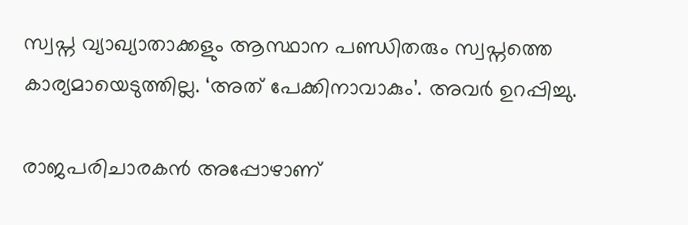സ്വപ്ന വ്യാഖ്യാതാക്കളും ആസ്ഥാന പണ്ഡിതരും സ്വപ്നത്തെ കാര്യമായെടുത്തില്ല. ‘അത് പേക്കിനാവാകും’. അവര്‍ ഉറപ്പിച്ചു.

രാജപരിചാരകന്‍ അപ്പോഴാണ്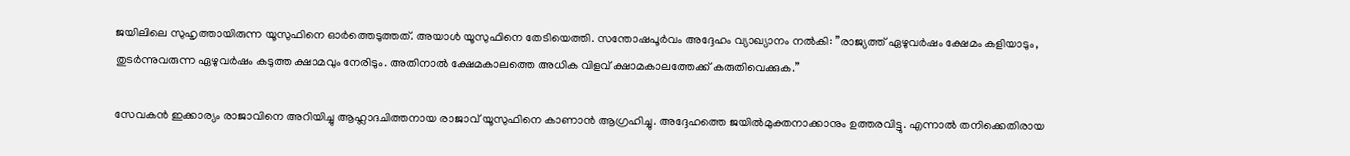ജയിലിലെ സുഹൃത്തായിരുന്ന യൂസുഫിനെ ഓര്‍ത്തെടുത്തത്. അയാള്‍ യൂസുഫിനെ തേടിയെത്തി. സന്തോഷപൂര്‍വം അദ്ദേഹം വ്യാഖ്യാനം നല്‍കി: ”രാജ്യത്ത് ഏഴുവര്‍ഷം ക്ഷേമം കളിയാടും, തുടര്‍ന്നുവരുന്ന ഏഴുവര്‍ഷം കടുത്ത ക്ഷാമവും നേരിടും. അതിനാല്‍ ക്ഷേമകാലത്തെ അധിക വിളവ് ക്ഷാമകാലത്തേക്ക് കരുതിവെക്കുക.”

സേവകന്‍ ഇക്കാര്യം രാജാവിനെ അറിയിച്ചു ആഹ്ലാദചിത്തനായ രാജാവ് യൂസുഫിനെ കാണാന്‍ ആഗ്രഹിച്ചു. അദ്ദേഹത്തെ ജയില്‍മുക്തനാക്കാനും ഉത്തരവിട്ടു. എന്നാല്‍ തനിക്കെതിരായ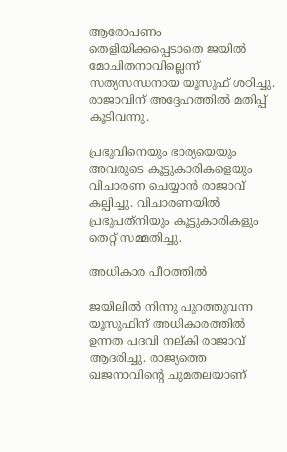ആരോപണം തെളിയിക്കപ്പെടാതെ ജയില്‍ മോചിതനാവില്ലെന്ന് സത്യസന്ധനായ യൂസുഫ് ശഠിച്ചു. രാജാവിന് അദ്ദേഹത്തില്‍ മതിപ്പ് കൂടിവന്നു.

പ്രഭുവിനെയും ഭാര്യയെയും അവരുടെ കൂട്ടുകാരികളെയും വിചാരണ ചെയ്യാന്‍ രാജാവ് കല്പിച്ചു. വിചാരണയില്‍ പ്രഭുപത്‌നിയും കൂട്ടുകാരികളും തെറ്റ് സമ്മതിച്ചു.

അധികാര പീഠത്തില്‍

ജയിലില്‍ നിന്നു പുറത്തുവന്ന യൂസുഫിന് അധികാരത്തില്‍ ഉന്നത പദവി നല്കി രാജാവ് ആദരിച്ചു. രാജ്യത്തെ ഖജനാവിന്റെ ചുമതലയാണ്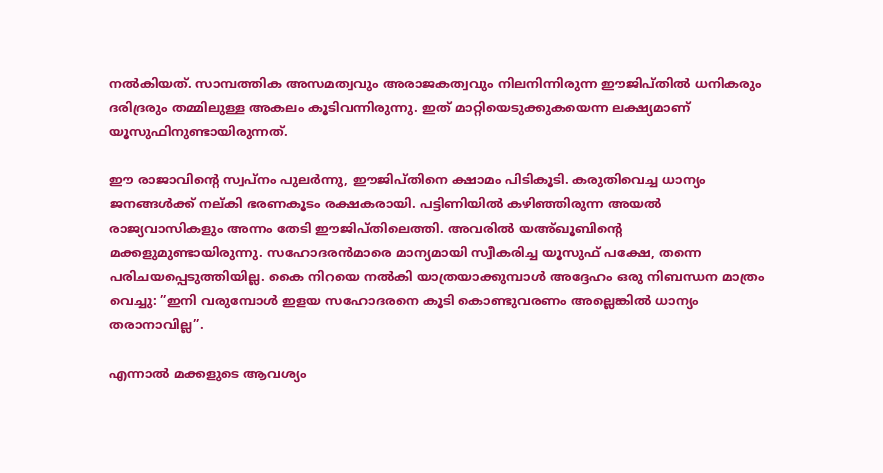നല്‍കിയത്. സാമ്പത്തിക അസമത്വവും അരാജകത്വവും നിലനിന്നിരുന്ന ഈജിപ്തില്‍ ധനികരും ദരിദ്രരും തമ്മിലുള്ള അകലം കൂടിവന്നിരുന്നു. ഇത് മാറ്റിയെടുക്കുകയെന്ന ലക്ഷ്യമാണ് യൂസുഫിനുണ്ടായിരുന്നത്.

ഈ രാജാവിന്റെ സ്വപ്നം പുലര്‍ന്നു, ഈജിപ്തിനെ ക്ഷാമം പിടികൂടി. കരുതിവെച്ച ധാന്യം ജനങ്ങള്‍ക്ക് നല്കി ഭരണകൂടം രക്ഷകരായി. പട്ടിണിയില്‍ കഴിഞ്ഞിരുന്ന അയല്‍ രാജ്യവാസികളും അന്നം തേടി ഈജിപ്തിലെത്തി. അവരില്‍ യഅ്ഖൂബിന്റെ മക്കളുമുണ്ടായിരുന്നു. സഹോദരന്‍മാരെ മാന്യമായി സ്വീകരിച്ച യൂസുഫ് പക്ഷേ, തന്നെ പരിചയപ്പെടുത്തിയില്ല. കൈ നിറയെ നല്‍കി യാത്രയാക്കുമ്പാള്‍ അദ്ദേഹം ഒരു നിബന്ധന മാത്രം വെച്ചു: ”ഇനി വരുമ്പോള്‍ ഇളയ സഹോദരനെ കൂടി കൊണ്ടുവരണം അല്ലെങ്കില്‍ ധാന്യം തരാനാവില്ല”.

എന്നാല്‍ മക്കളുടെ ആവശ്യം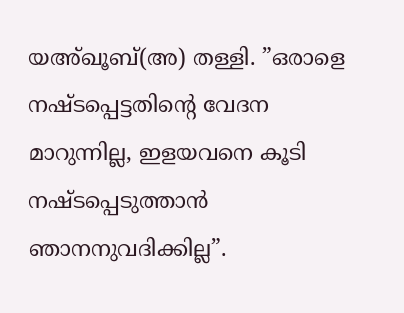യഅ്ഖൂബ്(അ) തള്ളി. ”ഒരാളെ നഷ്ടപ്പെട്ടതിന്റെ വേദന മാറുന്നില്ല, ഇളയവനെ കൂടി നഷ്ടപ്പെടുത്താന്‍ ഞാനനുവദിക്കില്ല”.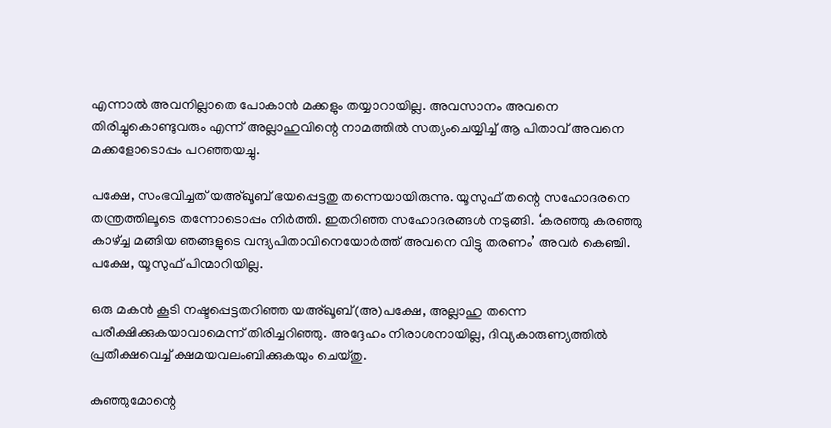എന്നാല്‍ അവനില്ലാതെ പോകാന്‍ മക്കളും തയ്യാറായില്ല. അവസാനം അവനെ തിരിച്ചുകൊണ്ടുവരും എന്ന് അല്ലാഹുവിന്റെ നാമത്തില്‍ സത്യംചെയ്യിച്ച് ആ പിതാവ് അവനെ മക്കളോടൊപ്പം പറഞ്ഞയച്ചു.

പക്ഷേ, സംഭവിച്ചത് യഅ്ഖൂബ് ഭയപ്പെട്ടതു തന്നെയായിരുന്നു. യൂസുഫ് തന്റെ സഹോദരനെ തന്ത്രത്തിലൂടെ തന്നോടൊപ്പം നിര്‍ത്തി. ഇതറിഞ്ഞ സഹോദരങ്ങള്‍ നടുങ്ങി. ‘കരഞ്ഞു കരഞ്ഞു കാഴ്ച്ച മങ്ങിയ ഞങ്ങളുടെ വന്ദ്യപിതാവിനെയോര്‍ത്ത് അവനെ വിട്ടു തരണം’ അവര്‍ കെഞ്ചി. പക്ഷേ, യൂസുഫ് പിന്മാറിയില്ല.

ഒരു മകന്‍ കൂടി നഷ്ടപ്പെട്ടതറിഞ്ഞ യഅ്ഖൂബ്(അ)പക്ഷേ, അല്ലാഹു തന്നെ പരീക്ഷിക്കുകയാവാമെന്ന് തിരിച്ചറിഞ്ഞു. അദ്ദേഹം നിരാശനായില്ല, ദിവ്യകാരുണ്യത്തില്‍ പ്രതീക്ഷവെച്ച് ക്ഷമയവലംബിക്കുകയും ചെയ്തു.

കുഞ്ഞുമോന്റെ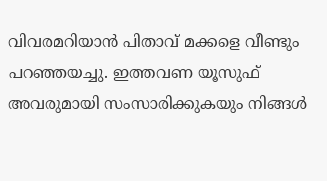വിവരമറിയാന്‍ പിതാവ് മക്കളെ വീണ്ടും പറഞ്ഞയച്ചു. ഇത്തവണ യൂസുഫ് അവരുമായി സംസാരിക്കുകയും നിങ്ങള്‍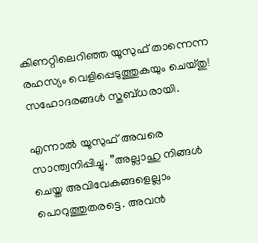കിണറ്റിലെറിഞ്ഞ യൂസുഫ് താന്നെന്ന രഹസ്യം വെളിപ്പെടുത്തുകയും ചെയ്തു! സഹോദരങ്ങള്‍ സ്തബ്ധരായി.

എന്നാല്‍ യൂസുഫ് അവരെ സാന്ത്വനിപ്പിച്ചു. ”അല്ലാഹു നിങ്ങള്‍ ചെയ്ത അവിവേകങ്ങളെല്ലാം പൊറുത്തുതരട്ടെ. അവന്‍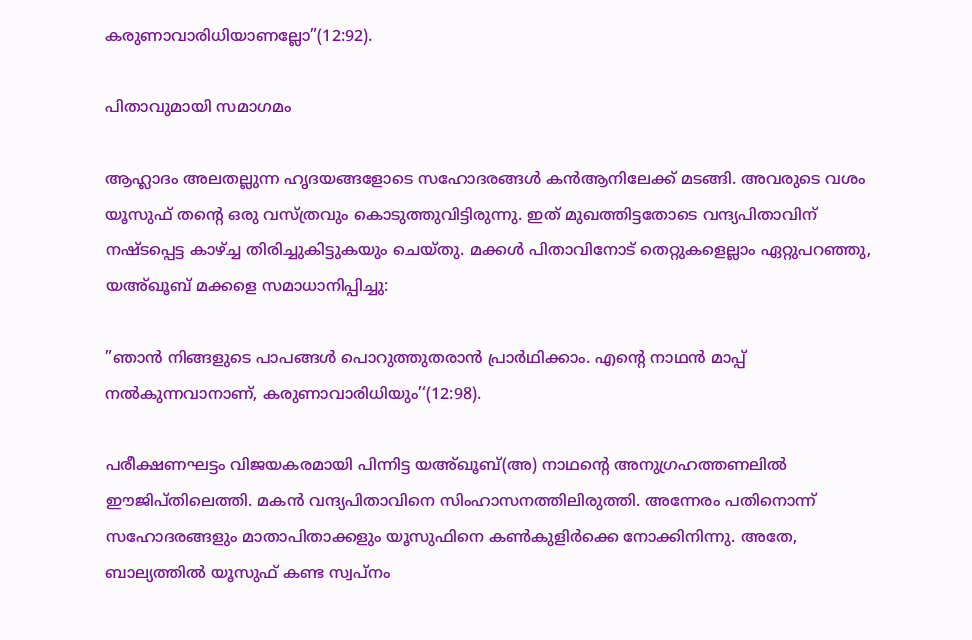കരുണാവാരിധിയാണല്ലോ”(12:92).

പിതാവുമായി സമാഗമം

ആഹ്ലാദം അലതല്ലുന്ന ഹൃദയങ്ങളോടെ സഹോദരങ്ങള്‍ കന്‍ആനിലേക്ക് മടങ്ങി. അവരുടെ വശം യൂസുഫ് തന്റെ ഒരു വസ്ത്രവും കൊടുത്തുവിട്ടിരുന്നു. ഇത് മുഖത്തിട്ടതോടെ വന്ദ്യപിതാവിന് നഷ്ടപ്പെട്ട കാഴ്ച്ച തിരിച്ചുകിട്ടുകയും ചെയ്തു. മക്കള്‍ പിതാവിനോട് തെറ്റുകളെല്ലാം ഏറ്റുപറഞ്ഞു, യഅ്ഖൂബ് മക്കളെ സമാധാനിപ്പിച്ചു:

”ഞാന്‍ നിങ്ങളുടെ പാപങ്ങള്‍ പൊറുത്തുതരാന്‍ പ്രാര്‍ഥിക്കാം. എന്റെ നാഥന്‍ മാപ്പ് നല്‍കുന്നവാനാണ്, കരുണാവാരിധിയും’‘(12:98).

പരീക്ഷണഘട്ടം വിജയകരമായി പിന്നിട്ട യഅ്ഖൂബ്(അ) നാഥന്റെ അനുഗ്രഹത്തണലില്‍ ഈജിപ്തിലെത്തി. മകന്‍ വന്ദ്യപിതാവിനെ സിംഹാസനത്തിലിരുത്തി. അന്നേരം പതിനൊന്ന് സഹോദരങ്ങളും മാതാപിതാക്കളും യൂസുഫിനെ കണ്‍കുളിര്‍ക്കെ നോക്കിനിന്നു. അതേ, ബാല്യത്തില്‍ യൂസുഫ് കണ്ട സ്വപ്നം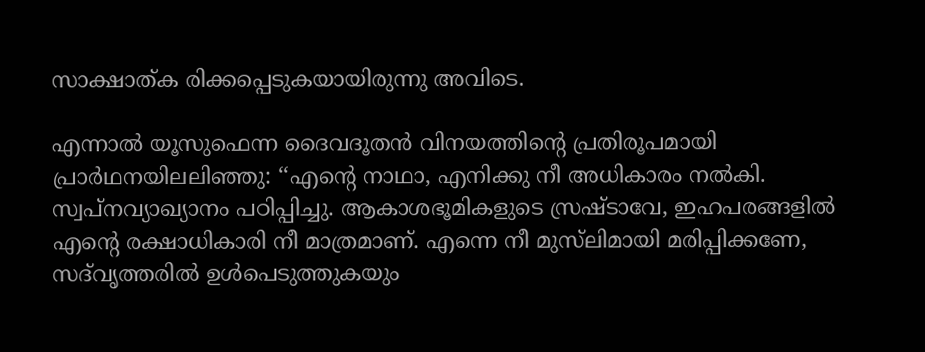സാക്ഷാത്ക രിക്കപ്പെടുകയായിരുന്നു അവിടെ.

എന്നാല്‍ യൂസുഫെന്ന ദൈവദൂതന്‍ വിനയത്തിന്റെ പ്രതിരൂപമായി പ്രാര്‍ഥനയിലലിഞ്ഞു: ‘‘എന്റെ നാഥാ, എനിക്കു നീ അധികാരം നല്‍കി. സ്വപ്നവ്യാഖ്യാനം പഠിപ്പിച്ചു. ആകാശഭൂമികളുടെ സ്രഷ്ടാവേ, ഇഹപരങ്ങളില്‍ എന്റെ രക്ഷാധികാരി നീ മാത്രമാണ്. എന്നെ നീ മുസ്‌ലിമായി മരിപ്പിക്കണേ, സദ്‌വൃത്തരില്‍ ഉള്‍പെടുത്തുകയും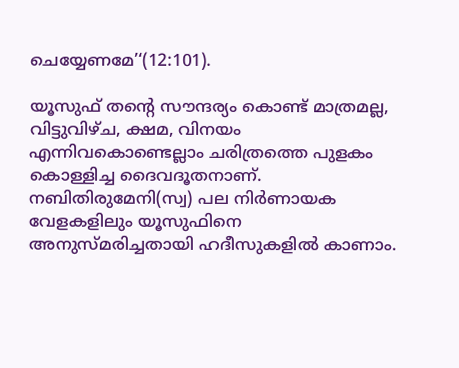ചെയ്യേണമേ’‘(12:101).

യൂസുഫ് തന്റെ സൗന്ദര്യം കൊണ്ട് മാത്രമല്ല, വിട്ടുവിഴ്ച, ക്ഷമ, വിനയം എന്നിവകൊണ്ടെല്ലാം ചരിത്രത്തെ പുളകം കൊള്ളിച്ച ദൈവദൂതനാണ്. നബിതിരുമേനി(സ്വ) പല നിര്‍ണായക വേളകളിലും യൂസുഫിനെ അനുസ്മരിച്ചതായി ഹദീസുകളില്‍ കാണാം.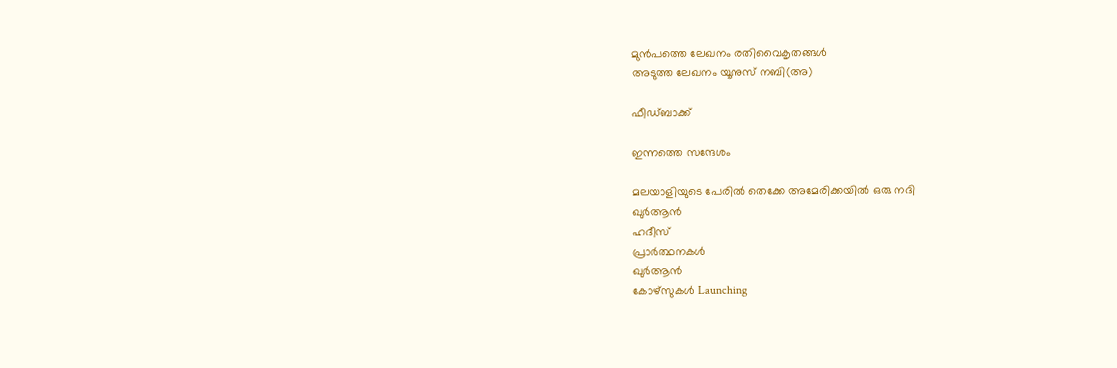മുൻപത്തെ ലേഖനം രതിവൈകൃതങ്ങള്‍
അടുത്ത ലേഖനം യൂനുസ് നബി(അ)

ഫീഡ്ബാക്ക്

ഇന്നത്തെ സന്ദേശം

മലയാളിയുടെ പേരിൽ തെക്കേ അമേരിക്കയിൽ ഒരു നദി
ഖുർആൻ
ഹദീസ്
പ്രാർത്ഥനകൾ
ഖുർആൻ
കോഴ്സുകൾ Launching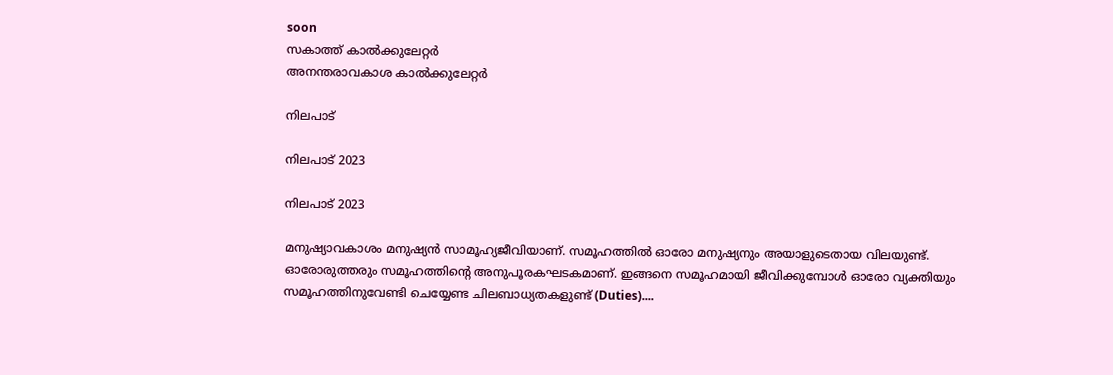soon
സകാത്ത് കാൽക്കുലേറ്റർ
അനന്തരാവകാശ കാൽക്കുലേറ്റർ

നിലപാട്

നിലപാട് 2023

നിലപാട് 2023

മനുഷ്യാവകാശം മനുഷ്യന്‍ സാമൂഹ്യജീവിയാണ്. സമൂഹത്തില്‍ ഓരോ മനുഷ്യനും അയാളുടെതായ വിലയുണ്ട്. ഓരോരുത്തരും സമൂഹത്തിന്റെ അനുപൂരകഘടകമാണ്. ഇങ്ങനെ സമൂഹമായി ജീവിക്കുമ്പോള്‍ ഓരോ വ്യക്തിയും സമൂഹത്തിനുവേണ്ടി ചെയ്യേണ്ട ചിലബാധ്യതകളുണ്ട് (Duties)....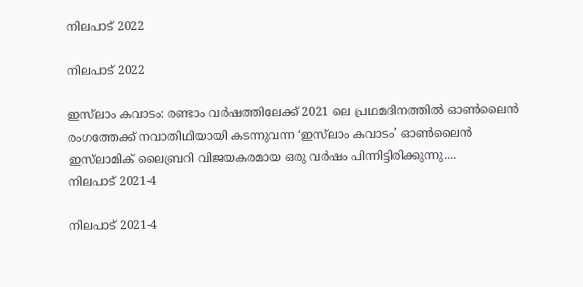നിലപാട് 2022

നിലപാട് 2022

ഇസ്‌ലാം കവാടം: രണ്ടാം വര്‍ഷത്തിലേക്ക് 2021 ലെ പ്രഥമദിനത്തില്‍ ഓണ്‍ലൈന്‍ രംഗത്തേക്ക് നവാതിഥിയായി കടന്നുവന്ന ‘ഇസ്‌ലാം കവാടം’ ഓണ്‍ലൈന്‍ ഇസ്‌ലാമിക് ലൈബ്രറി വിജയകരമായ ഒരു വര്‍ഷം പിന്നിട്ടിരിക്കുന്നു....
നിലപാട് 2021-4

നിലപാട് 2021-4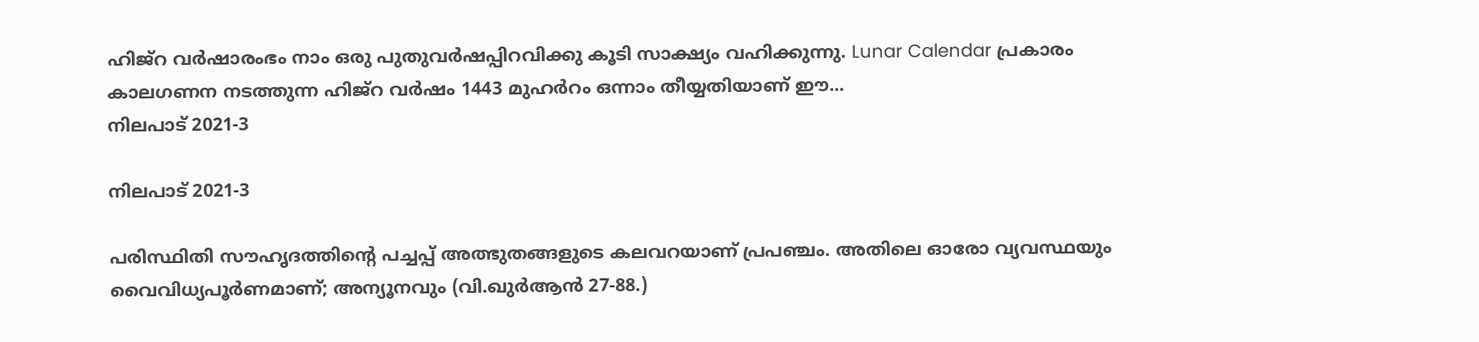ഹിജ്‌റ വര്‍ഷാരംഭം നാം ഒരു പുതുവര്‍ഷപ്പിറവിക്കു കൂടി സാക്ഷ്യം വഹിക്കുന്നു. Lunar Calendar പ്രകാരം കാലഗണന നടത്തുന്ന ഹിജ്‌റ വര്‍ഷം 1443 മുഹര്‍റം ഒന്നാം തീയ്യതിയാണ് ഈ...
നിലപാട് 2021-3

നിലപാട് 2021-3

പരിസ്ഥിതി സൗഹൃദത്തിന്റെ പച്ചപ്പ് അത്ഭുതങ്ങളുടെ കലവറയാണ് പ്രപഞ്ചം. അതിലെ ഓരോ വ്യവസ്ഥയും വൈവിധ്യപൂര്‍ണമാണ്; അന്യൂനവും (വി.ഖുര്‍ആന്‍ 27-88.)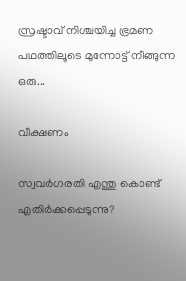സ്രഷ്ടാവ് നിശ്ചയിച്ച ഭ്രമണ പഥത്തിലൂടെ മുന്നോട്ട് നീങ്ങുന്ന ഒരു...

വീക്ഷണം

സ്വവര്‍ഗരതി എന്തു കൊണ്ട് എതിര്‍ക്കപ്പെടുന്നു?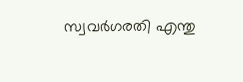സ്വവര്‍ഗരതി എന്തു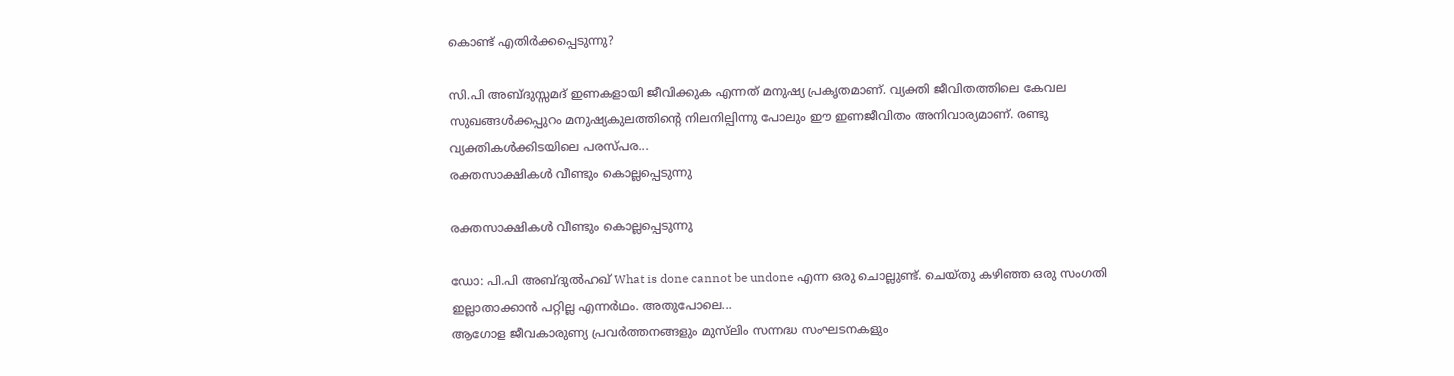കൊണ്ട് എതിര്‍ക്കപ്പെടുന്നു?

സി.പി അബ്ദുസ്സമദ് ഇണകളായി ജീവിക്കുക എന്നത് മനുഷ്യ പ്രകൃതമാണ്. വ്യക്തി ജീവിതത്തിലെ കേവല സുഖങ്ങള്‍ക്കപ്പുറം മനുഷ്യകുലത്തിന്റെ നിലനില്പിന്നു പോലും ഈ ഇണജീവിതം അനിവാര്യമാണ്. രണ്ടു വ്യക്തികള്‍ക്കിടയിലെ പരസ്പര...
രക്തസാക്ഷികള്‍ വീണ്ടും കൊല്ലപ്പെടുന്നു

രക്തസാക്ഷികള്‍ വീണ്ടും കൊല്ലപ്പെടുന്നു

ഡോ: പി.പി അബ്ദുല്‍ഹഖ് What is done cannot be undone എന്ന ഒരു ചൊല്ലുണ്ട്. ചെയ്തു കഴിഞ്ഞ ഒരു സംഗതി ഇല്ലാതാക്കാന്‍ പറ്റില്ല എന്നര്‍ഥം. അതുപോലെ...
ആഗോള ജീവകാരുണ്യ പ്രവര്‍ത്തനങ്ങളും മുസ്‌ലിം സന്നദ്ധ സംഘടനകളും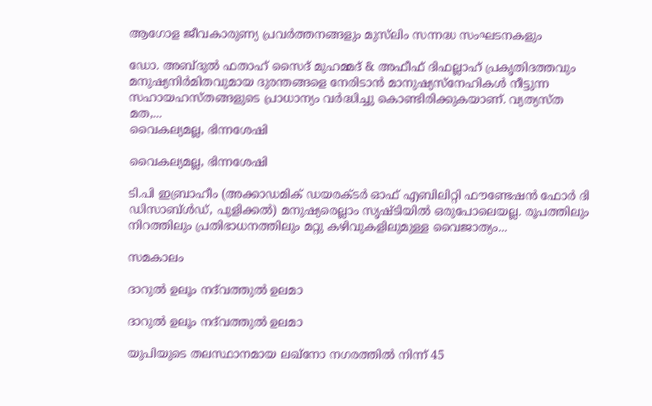ആഗോള ജീവകാരുണ്യ പ്രവര്‍ത്തനങ്ങളും മുസ്‌ലിം സന്നദ്ധ സംഘടനകളും

ഡോ. അബ്ദുല്‍ ഫതാഹ് സൈദ് മുഹമ്മദ് & അഫീഫ് ദിഫല്ലാഹ് പ്രകൃതിദത്തവും മനുഷ്യനിര്‍മിതവുമായ ദുരന്തങ്ങളെ നേരിടാന്‍ മാനുഷ്യസ്‌നേഹികള്‍ നീട്ടുന്ന സഹായഹസ്തങ്ങളുടെ പ്രാധാന്യം വര്‍ദ്ധിച്ചു കൊണ്ടിരിക്കുകയാണ്. വ്യത്യസ്ത മത,...
വൈകല്യമല്ല, ഭിന്നശേഷി

വൈകല്യമല്ല, ഭിന്നശേഷി

ടി.പി ഇബ്രാഹീം (അക്കാഡമിക് ഡയരക്ടര്‍ ഓഫ് എബിലിറ്റി ഫൗണ്ടേഷന്‍ ഫോര്‍ ദി ഡിസാബ്ള്‍ഡ്, പുളിക്കല്‍) മനുഷ്യരെല്ലാം സൃഷ്ടിയില്‍ ഒരുപോലെയല്ല. രൂപത്തിലും നിറത്തിലും പ്രതിഭാധനത്തിലും മറ്റു കഴിവുകളിലുമുള്ള വൈജാത്യം...

സമകാലം

ദാറുല്‍ ഉലൂം നദ്‌വത്തുല്‍ ഉലമാ

ദാറുല്‍ ഉലൂം നദ്‌വത്തുല്‍ ഉലമാ

യുപിയുടെ തലസ്ഥാനമായ ലഖ്‌നോ നഗരത്തില്‍ നിന്ന് 45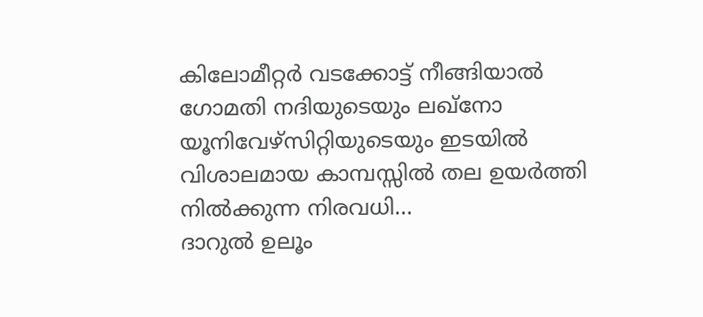കിലോമീറ്റര്‍ വടക്കോട്ട് നീങ്ങിയാല്‍ ഗോമതി നദിയുടെയും ലഖ്‌നോ യൂനിവേഴ്‌സിറ്റിയുടെയും ഇടയില്‍ വിശാലമായ കാമ്പസ്സില്‍ തല ഉയര്‍ത്തി നില്‍ക്കുന്ന നിരവധി...
ദാറുല്‍ ഉലൂം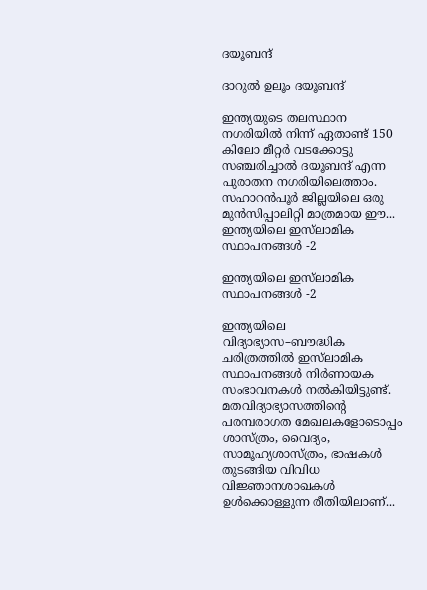ദയൂബന്ദ്

ദാറുല്‍ ഉലൂം ദയൂബന്ദ്

ഇന്ത്യയുടെ തലസ്ഥാന നഗരിയില്‍ നിന്ന് ഏതാണ്ട് 150 കിലോ മീറ്റര്‍ വടക്കോട്ടു സഞ്ചരിച്ചാല്‍ ദയൂബന്ദ് എന്ന പുരാതന നഗരിയിലെത്താം. സഹാറന്‍പൂര്‍ ജില്ലയിലെ ഒരു മുന്‍സിപ്പാലിറ്റി മാത്രമായ ഈ...
ഇന്ത്യയിലെ ഇസ്‌ലാമിക സ്ഥാപനങ്ങള്‍ -2

ഇന്ത്യയിലെ ഇസ്‌ലാമിക സ്ഥാപനങ്ങള്‍ -2

ഇന്ത്യയിലെ വിദ്യാഭ്യാസ–ബൗദ്ധിക ചരിത്രത്തില്‍ ഇസ്‌ലാമിക സ്ഥാപനങ്ങള്‍ നിര്‍ണായക സംഭാവനകള്‍ നല്‍കിയിട്ടുണ്ട്. മതവിദ്യാഭ്യാസത്തിന്റെ പരമ്പരാഗത മേഖലകളോടൊപ്പം ശാസ്ത്രം, വൈദ്യം, സാമൂഹ്യശാസ്ത്രം, ഭാഷകള്‍ തുടങ്ങിയ വിവിധ വിജ്ഞാനശാഖകള്‍ ഉള്‍ക്കൊള്ളുന്ന രീതിയിലാണ്...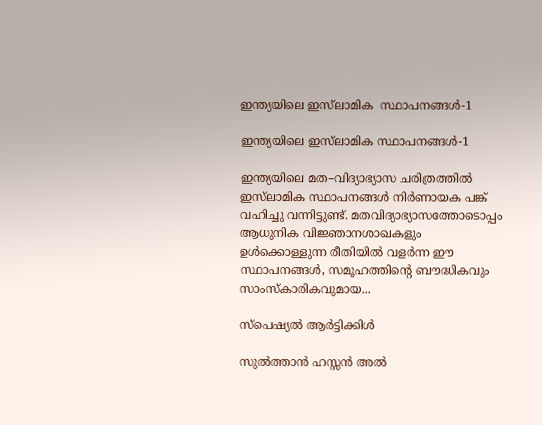ഇന്ത്യയിലെ ഇസ്‌ലാമിക  സ്ഥാപനങ്ങള്‍-1

ഇന്ത്യയിലെ ഇസ്‌ലാമിക സ്ഥാപനങ്ങള്‍-1

ഇന്ത്യയിലെ മത–വിദ്യാഭ്യാസ ചരിത്രത്തില്‍ ഇസ്‌ലാമിക സ്ഥാപനങ്ങള്‍ നിര്‍ണായക പങ്ക് വഹിച്ചു വന്നിട്ടുണ്ട്. മതവിദ്യാഭ്യാസത്തോടൊപ്പം ആധുനിക വിജ്ഞാനശാഖകളും ഉള്‍ക്കൊള്ളുന്ന രീതിയില്‍ വളര്‍ന്ന ഈ സ്ഥാപനങ്ങള്‍, സമൂഹത്തിന്റെ ബൗദ്ധികവും സാംസ്‌കാരികവുമായ...

സ്പെഷ്യൽ ആർട്ടിക്കിൾ

സുല്‍ത്താന്‍ ഹസ്സന്‍ അല്‍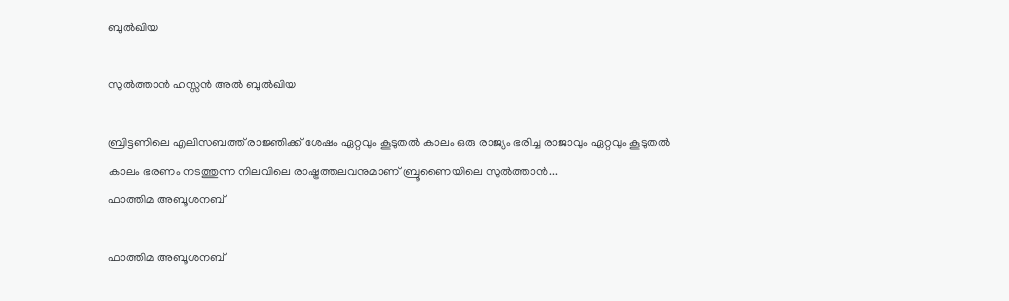ബുല്‍ഖിയ

സുല്‍ത്താന്‍ ഹസ്സന്‍ അല്‍ ബുല്‍ഖിയ

ബ്രിട്ടണിലെ എലിസബത്ത് രാജ്ഞിക്ക് ശേഷം ഏറ്റവും കൂടുതല്‍ കാലം ഒരു രാജ്യം ഭരിച്ച രാജാവും ഏറ്റവും കൂടുതല്‍ കാലം ഭരണം നടത്തുന്ന നിലവിലെ രാഷ്ട്രത്തലവനുമാണ് ബ്രൂണൈയിലെ സുല്‍ത്താന്‍...
ഫാത്തിമ അബൂശനബ്

ഫാത്തിമ അബൂശനബ്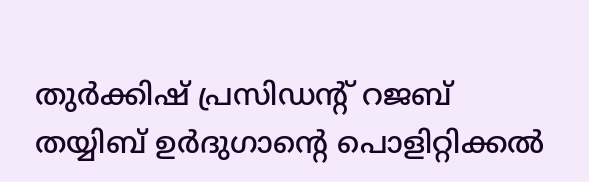തുര്‍ക്കിഷ് പ്രസിഡന്റ് റജബ് തയ്യിബ് ഉര്‍ദുഗാന്റെ പൊളിറ്റിക്കല്‍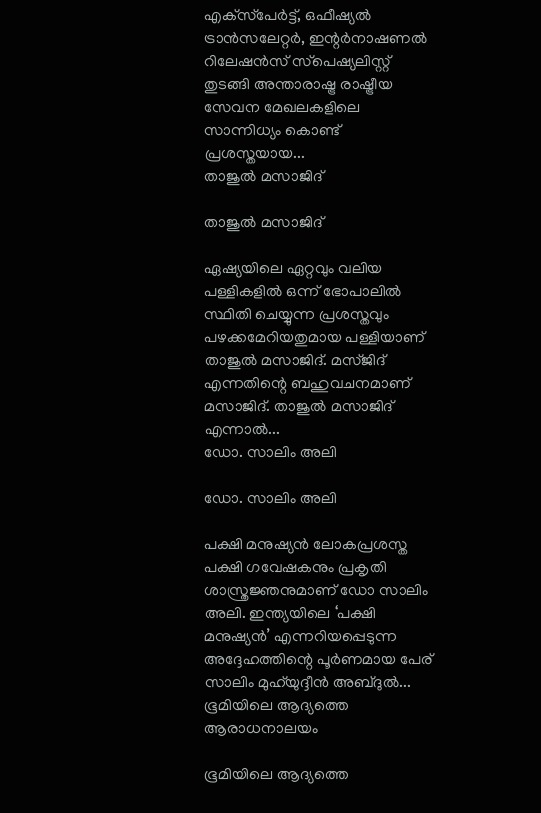എക്‌സ്‌പേര്‍ട്ട്, ഒഫീഷ്യല്‍ ട്രാന്‍സലേറ്റര്‍, ഇന്റര്‍നാഷണല്‍ റിലേഷന്‍സ് സ്‌പെഷ്യലിസ്റ്റ് തുടങ്ങി അന്താരാഷ്ട്ര രാഷ്ട്രീയ സേവന മേഖലകളിലെ സാന്നിധ്യം കൊണ്ട് പ്രശസ്തയായ...
താജുല്‍ മസാജിദ്

താജുല്‍ മസാജിദ്

ഏഷ്യയിലെ ഏറ്റവും വലിയ പള്ളികളില്‍ ഒന്ന് ഭോപാലില്‍ സ്ഥിതി ചെയ്യുന്ന പ്രശസ്തവും പഴക്കമേറിയതുമായ പള്ളിയാണ് താജുല്‍ മസാജിദ്. മസ്ജിദ് എന്നതിന്റെ ബഹുവചനമാണ് മസാജിദ്. താജുല്‍ മസാജിദ് എന്നാല്‍...
ഡോ. സാലിം അലി

ഡോ. സാലിം അലി

പക്ഷി മനുഷ്യന്‍ ലോകപ്രശസ്ത പക്ഷി ഗവേഷകനും പ്രകൃതി ശാസ്ത്രജ്ഞനുമാണ് ഡോ സാലിം അലി. ഇന്ത്യയിലെ ‘പക്ഷി മനുഷ്യന്‍’ എന്നറിയപ്പെടുന്ന അദ്ദേഹത്തിന്റെ പൂര്‍ണമായ പേര് സാലിം മുഹ്‌യുദ്ദീന്‍ അബ്ദുല്‍...
ഭൂമിയിലെ ആദ്യത്തെ ആരാധനാലയം

ഭൂമിയിലെ ആദ്യത്തെ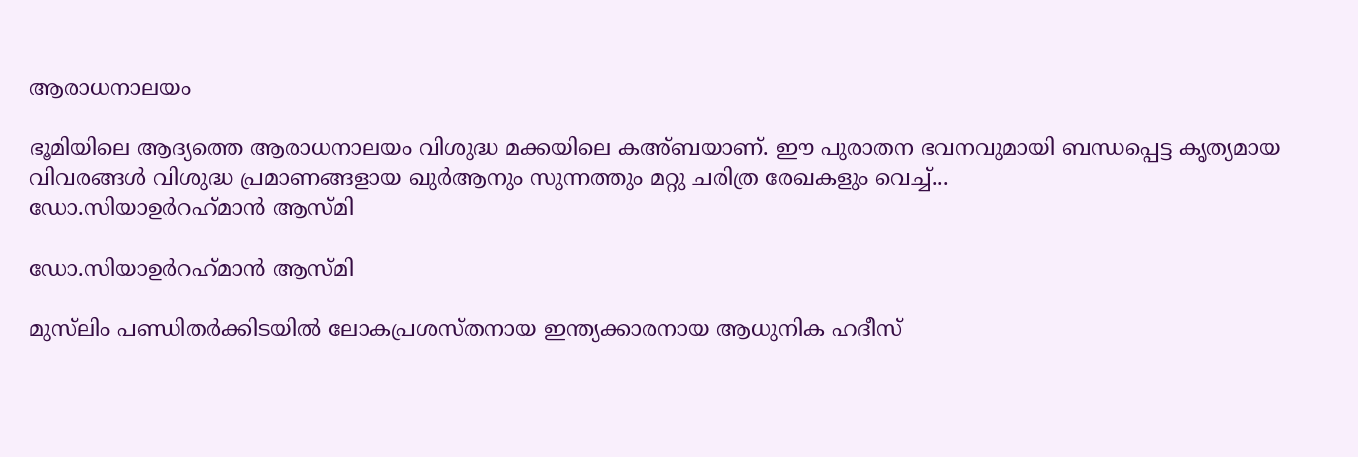ആരാധനാലയം

ഭൂമിയിലെ ആദ്യത്തെ ആരാധനാലയം വിശുദ്ധ മക്കയിലെ കഅ്ബയാണ്. ഈ പുരാതന ഭവനവുമായി ബന്ധപ്പെട്ട കൃത്യമായ വിവരങ്ങള്‍ വിശുദ്ധ പ്രമാണങ്ങളായ ഖുര്‍ആനും സുന്നത്തും മറ്റു ചരിത്ര രേഖകളും വെച്ച്...
ഡോ.സിയാഉര്‍റഹ്‌മാന്‍ ആസ്മി

ഡോ.സിയാഉര്‍റഹ്‌മാന്‍ ആസ്മി

മുസ്‌ലിം പണ്ഡിതര്‍ക്കിടയില്‍ ലോകപ്രശസ്തനായ ഇന്ത്യക്കാരനായ ആധുനിക ഹദീസ്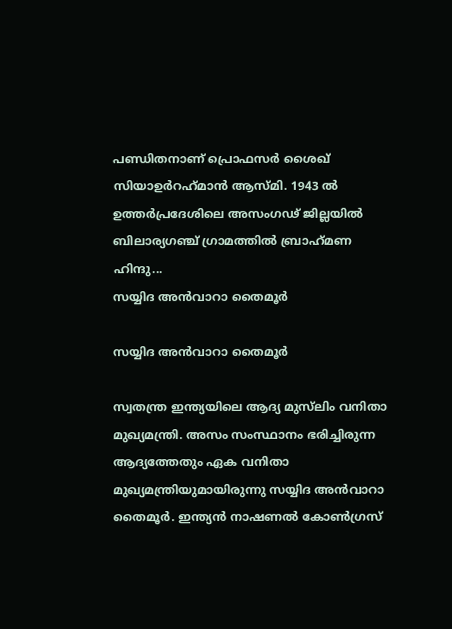പണ്ഡിതനാണ് പ്രൊഫസര്‍ ശൈഖ് സിയാഉര്‍റഹ്‌മാന്‍ ആസ്മി. 1943 ല്‍ ഉത്തര്‍പ്രദേശിലെ അസംഗഢ് ജില്ലയില്‍ ബിലാര്യഗഞ്ച് ഗ്രാമത്തില്‍ ബ്രാഹ്‌മണ ഹിന്ദു...
സയ്യിദ അന്‍വാറാ തൈമൂര്‍

സയ്യിദ അന്‍വാറാ തൈമൂര്‍

സ്വതന്ത്ര ഇന്ത്യയിലെ ആദ്യ മുസ്‌ലിം വനിതാ മുഖ്യമന്ത്രി. അസം സംസ്ഥാനം ഭരിച്ചിരുന്ന ആദ്യത്തേതും ഏക വനിതാ മുഖ്യമന്ത്രിയുമായിരുന്നു സയ്യിദ അന്‍വാറാ തൈമൂര്‍. ഇന്ത്യന്‍ നാഷണല്‍ കോണ്‍ഗ്രസ്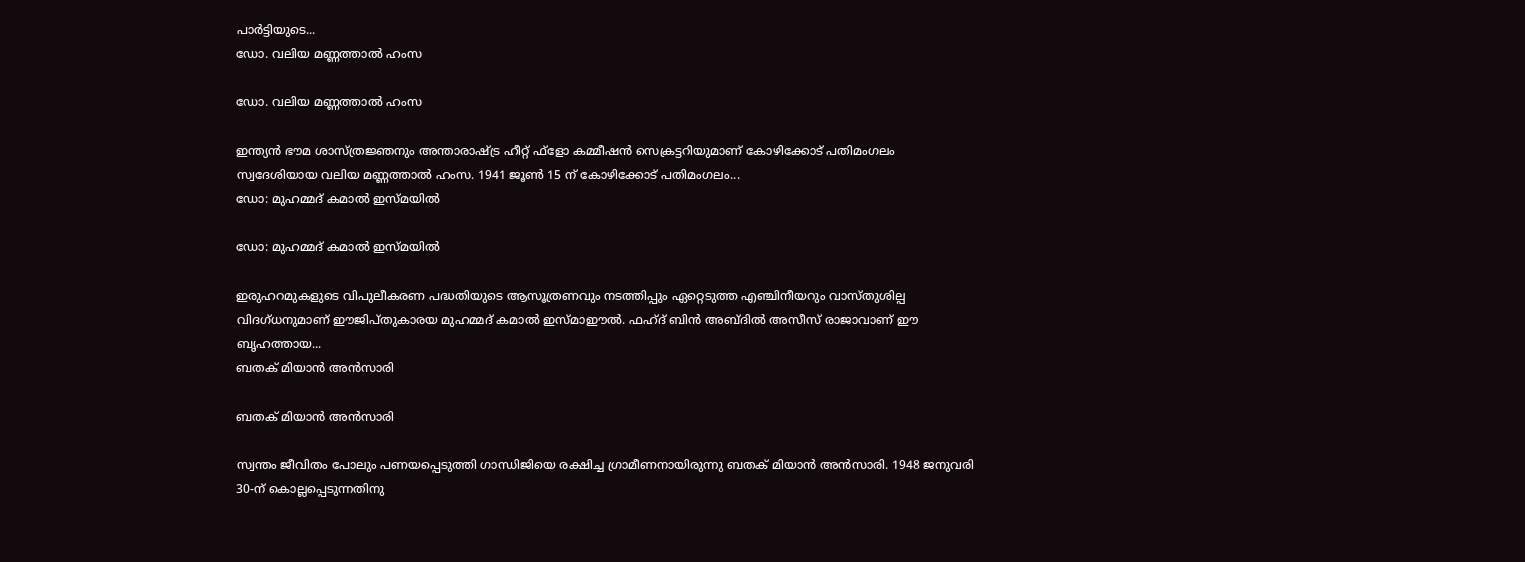പാര്‍ട്ടിയുടെ...
ഡോ. വലിയ മണ്ണത്താല്‍ ഹംസ

ഡോ. വലിയ മണ്ണത്താല്‍ ഹംസ

ഇന്ത്യന്‍ ഭൗമ ശാസ്ത്രജ്ഞനും അന്താരാഷ്ട്ര ഹീറ്റ് ഫ്‌ളോ കമ്മീഷന്‍ സെക്രട്ടറിയുമാണ് കോഴിക്കോട് പതിമംഗലം സ്വദേശിയായ വലിയ മണ്ണത്താല്‍ ഹംസ. 1941 ജൂണ്‍ 15 ന് കോഴിക്കോട് പതിമംഗലം...
ഡോ: മുഹമ്മദ് കമാല്‍ ഇസ്മയില്‍

ഡോ: മുഹമ്മദ് കമാല്‍ ഇസ്മയില്‍

ഇരുഹറമുകളുടെ വിപുലീകരണ പദ്ധതിയുടെ ആസൂത്രണവും നടത്തിപ്പും ഏറ്റെടുത്ത എഞ്ചിനീയറും വാസ്തുശില്പ വിദഗ്ധനുമാണ് ഈജിപ്തുകാരയ മുഹമ്മദ് കമാല്‍ ഇസ്മാഈല്‍. ഫഹ്ദ് ബിന്‍ അബ്ദില്‍ അസീസ് രാജാവാണ് ഈ ബൃഹത്തായ...
ബതക് മിയാന്‍ അന്‍സാരി

ബതക് മിയാന്‍ അന്‍സാരി

സ്വന്തം ജീവിതം പോലും പണയപ്പെടുത്തി ഗാന്ധിജിയെ രക്ഷിച്ച ഗ്രാമീണനായിരുന്നു ബതക് മിയാന്‍ അന്‍സാരി. 1948 ജനുവരി 30-ന് കൊല്ലപ്പെടുന്നതിനു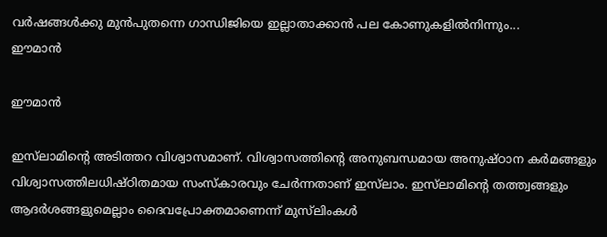വര്‍ഷങ്ങള്‍ക്കു മുന്‍പുതന്നെ ഗാന്ധിജിയെ ഇല്ലാതാക്കാന്‍ പല കോണുകളില്‍നിന്നും...
ഈമാന്‍

ഈമാന്‍

ഇസ്‌ലാമിന്റെ അടിത്തറ വിശ്വാസമാണ്. വിശ്വാസത്തിന്റെ അനുബന്ധമായ അനുഷ്ഠാന കര്‍മങ്ങളും വിശ്വാസത്തിലധിഷ്ഠിതമായ സംസ്‌കാരവും ചേര്‍ന്നതാണ് ഇസ്‌ലാം. ഇസ്‌ലാമിന്റെ തത്ത്വങ്ങളും ആദര്‍ശങ്ങളുമെല്ലാം ദൈവപ്രോക്തമാണെന്ന് മുസ്‌ലിംകള്‍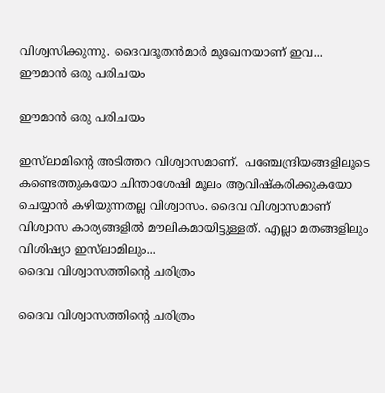വിശ്വസിക്കുന്നു. ദൈവദൂതന്‍മാര്‍ മുഖേനയാണ് ഇവ...
ഈമാന്‍ ഒരു പരിചയം

ഈമാന്‍ ഒരു പരിചയം

ഇസ്‌ലാമിന്റെ അടിത്തറ വിശ്വാസമാണ്.  പഞ്ചേന്ദ്രിയങ്ങളിലൂടെ കണ്ടെത്തുകയോ ചിന്താശേഷി മൂലം ആവിഷ്‌കരിക്കുകയോ ചെയ്യാന്‍ കഴിയുന്നതല്ല വിശ്വാസം. ദൈവ വിശ്വാസമാണ് വിശ്വാസ കാര്യങ്ങളില്‍ മൗലികമായിട്ടുള്ളത്. എല്ലാ മതങ്ങളിലും വിശിഷ്യാ ഇസ്‌ലാമിലും...
ദൈവ വിശ്വാസത്തിന്റെ ചരിത്രം

ദൈവ വിശ്വാസത്തിന്റെ ചരിത്രം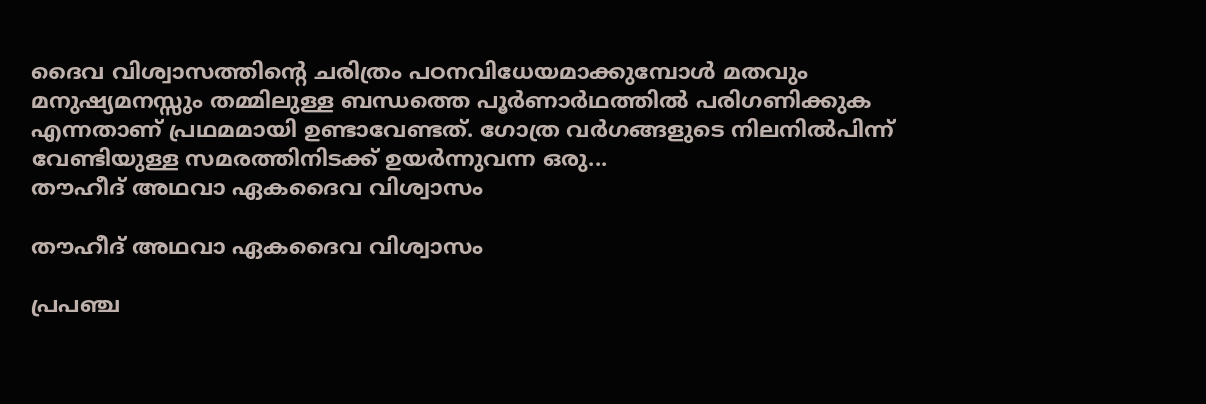ദൈവ വിശ്വാസത്തിന്റെ ചരിത്രം പഠനവിധേയമാക്കുമ്പോള്‍ മതവും മനുഷ്യമനസ്സും തമ്മിലുള്ള ബന്ധത്തെ പൂര്‍ണാര്‍ഥത്തില്‍ പരിഗണിക്കുക എന്നതാണ് പ്രഥമമായി ഉണ്ടാവേണ്ടത്. ഗോത്ര വര്‍ഗങ്ങളുടെ നിലനില്‍പിന്ന് വേണ്ടിയുള്ള സമരത്തിനിടക്ക് ഉയര്‍ന്നുവന്ന ഒരു...
തൗഹീദ് അഥവാ ഏകദൈവ വിശ്വാസം

തൗഹീദ് അഥവാ ഏകദൈവ വിശ്വാസം

പ്രപഞ്ച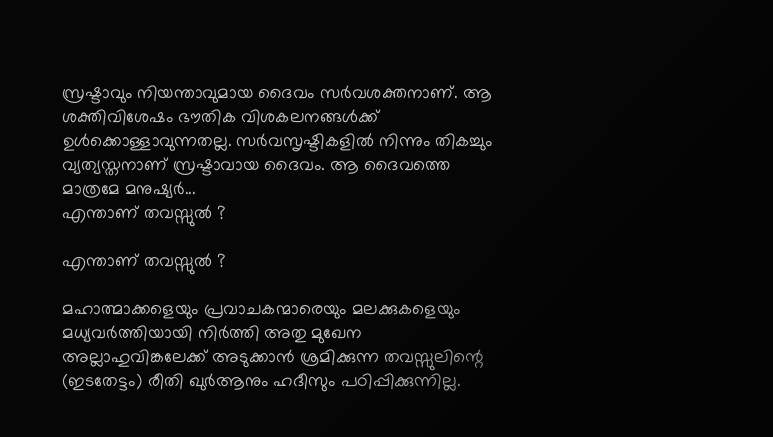സ്രഷ്ടാവും നിയന്താവുമായ ദൈവം സര്‍വശക്തനാണ്. ആ ശക്തിവിശേഷം ഭൗതിക വിശകലനങ്ങള്‍ക്ക് ഉള്‍ക്കൊള്ളാവുന്നതല്ല. സര്‍വസൃഷ്ടികളില്‍ നിന്നും തികച്ചും വ്യത്യസ്തനാണ് സ്രഷ്ടാവായ ദൈവം. ആ ദൈവത്തെ മാത്രമേ മനുഷ്യര്‍...
എന്താണ് തവസ്സുല്‍ ?

എന്താണ് തവസ്സുല്‍ ?

മഹാത്മാക്കളെയും പ്രവാചകന്മാരെയും മലക്കുകളെയും മധ്യവര്‍ത്തിയായി നിര്‍ത്തി അതു മുഖേന അല്ലാഹുവിങ്കലേക്ക് അടുക്കാന്‍ ശ്രമിക്കുന്ന തവസ്സുലിന്റെ (ഇടതേട്ടം) രീതി ഖുര്‍ആനും ഹദീസും പഠിപ്പിക്കുന്നില്ല.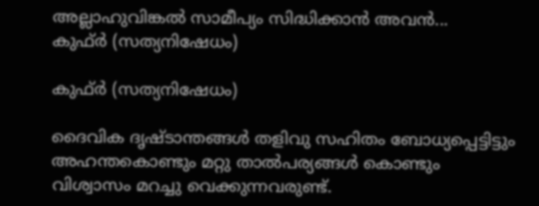അല്ലാഹുവിങ്കല്‍ സാമീപ്യം സിദ്ധിക്കാന്‍ അവന്‍...
കുഫ്ര്‍ (സത്യനിഷേധം)

കുഫ്ര്‍ (സത്യനിഷേധം)

ദൈവിക ദൃഷ്‌ടാന്തങ്ങൾ തളിവു സഹിതം ബോധ്യപ്പെട്ടിട്ടും അഹന്തകൊണ്ടും മറ്റു താൽപര്യങ്ങൾ കൊണ്ടും വിശ്വാസം മറച്ചു വെക്കുന്നവരുണ്ട്‌.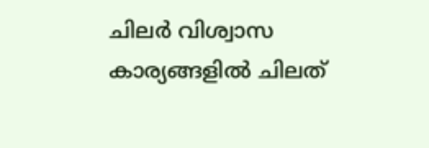ചിലർ വിശ്വാസ കാര്യങ്ങളിൽ ചിലത്‌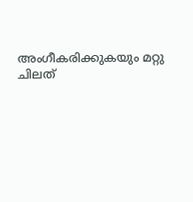അംഗീകരിക്കുകയും മറ്റു ചിലത്‌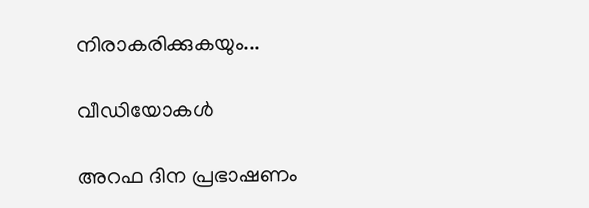നിരാകരിക്കുകയും...

വീഡിയോകൾ

അറഫ ദിന പ്രഭാഷണം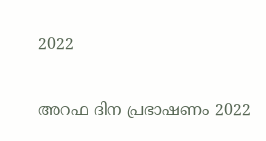2022

അറഫ ദിന പ്രഭാഷണം 2022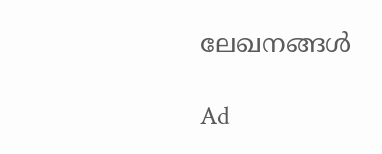ലേഖനങ്ങൾ

Ad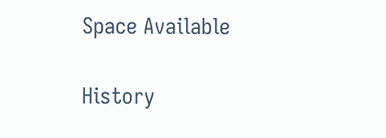Space Available

History